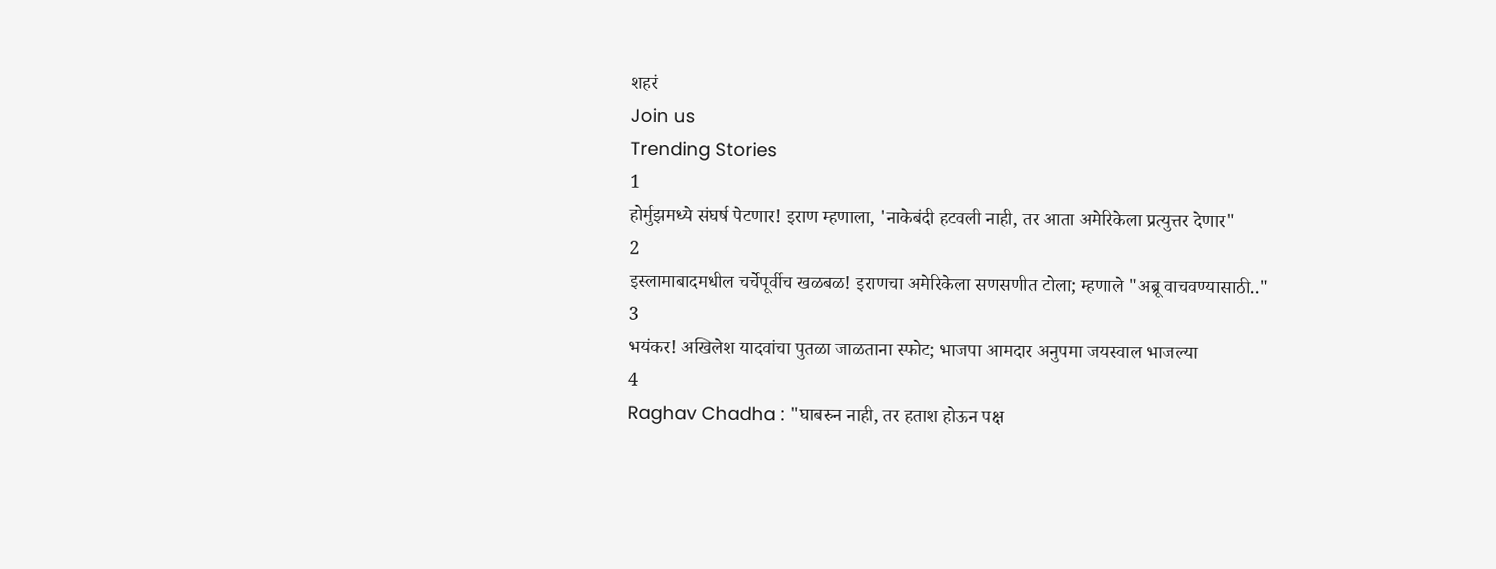शहरं
Join us
Trending Stories
1
होर्मुझमध्ये संघर्ष पेटणार! इराण म्हणाला, 'नाकेबंदी हटवली नाही, तर आता अमेरिकेला प्रत्युत्तर देणार"
2
इस्लामाबादमधील चर्चेपूर्वीच खळबळ! इराणचा अमेरिकेला सणसणीत टोला; म्हणाले "अब्रू वाचवण्यासाठी.."
3
भयंकर! अखिलेश यादवांचा पुतळा जाळताना स्फोट; भाजपा आमदार अनुपमा जयस्वाल भाजल्या
4
Raghav Chadha : "घाबरुन नाही, तर हताश होऊन पक्ष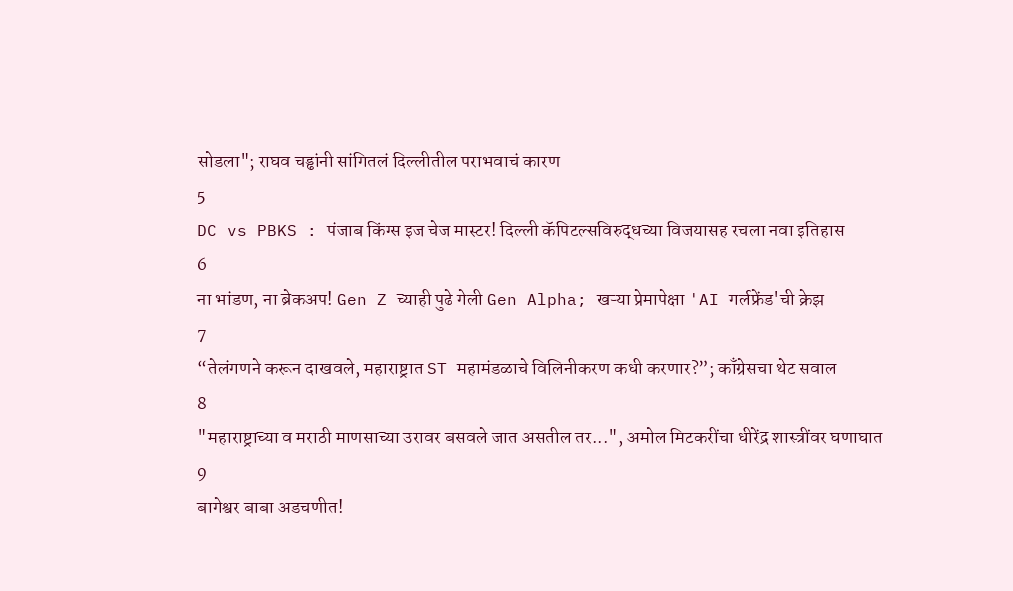सोडला"; राघव चड्ढांनी सांगितलं दिल्लीतील पराभवाचं कारण
5
DC vs PBKS : पंजाब किंग्स इज चेज मास्टर! दिल्ली कॅपिटल्सविरुद्धच्या विजयासह रचला नवा इतिहास
6
ना भांडण, ना ब्रेकअप! Gen Z च्याही पुढे गेली Gen Alpha; खऱ्या प्रेमापेक्षा 'AI गर्लफ्रेंड'ची क्रेझ
7
“तेलंगणने करून दाखवले, महाराष्ट्रात ST महामंडळाचे विलिनीकरण कधी करणार?”; काँग्रेसचा थेट सवाल
8
"महाराष्ट्राच्या व मराठी माणसाच्या उरावर बसवले जात असतील तर...", अमोल मिटकरींचा धीरेंद्र शास्त्रींवर घणाघात
9
बागेश्वर बाबा अडचणीत!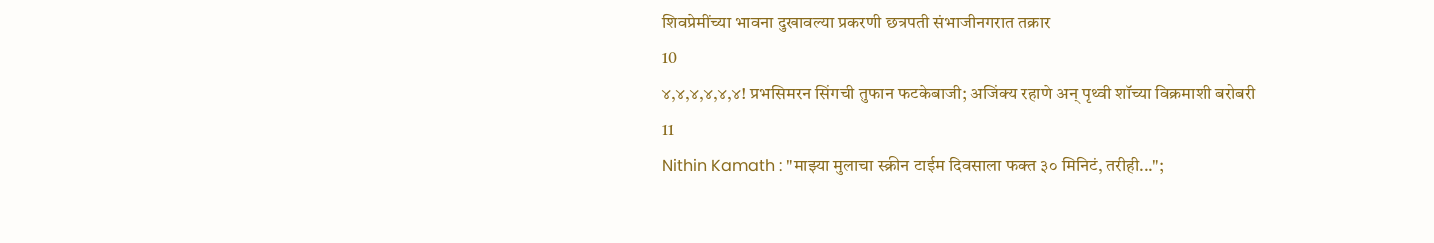शिवप्रेमींच्या भावना दुखावल्या प्रकरणी छत्रपती संभाजीनगरात तक्रार
10
४,४,४,४,४,४! प्रभसिमरन सिंगची तुफान फटकेबाजी; अजिंक्य रहाणे अन् पृथ्वी शॉच्या विक्रमाशी बरोबरी
11
Nithin Kamath : "माझ्या मुलाचा स्क्रीन टाईम दिवसाला फक्त ३० मिनिटं, तरीही...";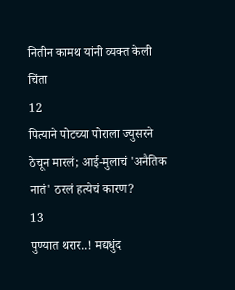नितीन कामथ यांनी व्यक्त केली चिंता
12
पित्याने पोटच्या पोराला ज्युसरने ठेचून मारलं; आई-मुलाचं 'अनैतिक नातं' ठरलं हत्येचं कारण?
13
पुण्यात थरार..! मद्यधुंद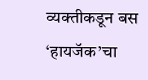व्यक्तीकडून बस ‘हायजॅक’चा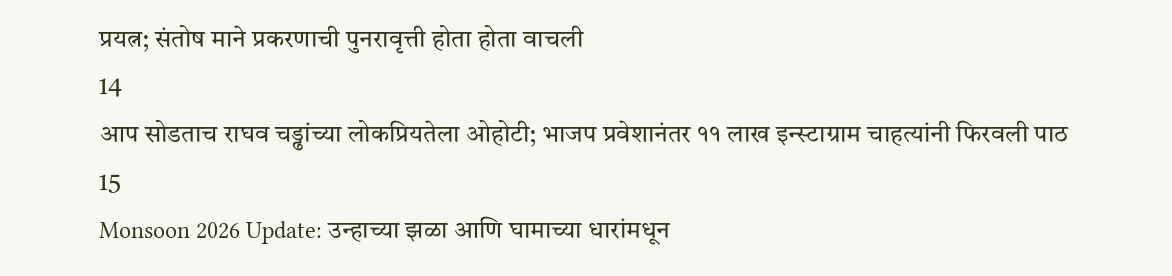प्रयत्न; संतोष माने प्रकरणाची पुनरावृत्ती होता होता वाचली
14
आप सोडताच राघव चड्ढांच्या लोकप्रियतेला ओहोटी; भाजप प्रवेशानंतर ११ लाख इन्स्टाग्राम चाहत्यांनी फिरवली पाठ
15
Monsoon 2026 Update: उन्हाच्या झळा आणि घामाच्या धारांमधून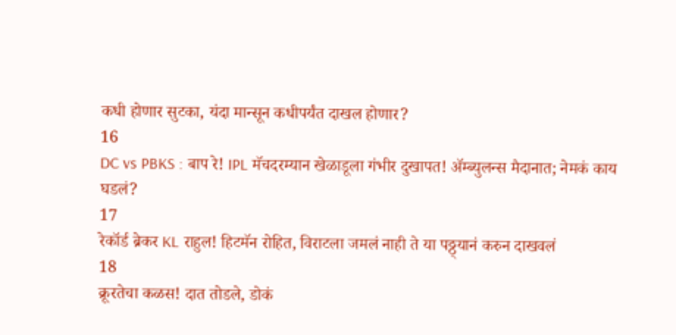कधी होणार सुटका, यंदा मान्सून कधीपर्यंत दाखल होणार?
16
DC vs PBKS : बाप रे! IPL मॅचदरम्यान खेळाडूला गंभीर दुखापत! ॲम्ब्युलन्स मैदानात; नेमकं काय घडलं?
17
रेकॉर्ड ब्रेकर KL राहुल! हिटमॅन रोहित, विराटला जमलं नाही ते या पठ्ठ्यानं करुन दाखवलं
18
क्रूरतेचा कळस! दात तोडले, डोकं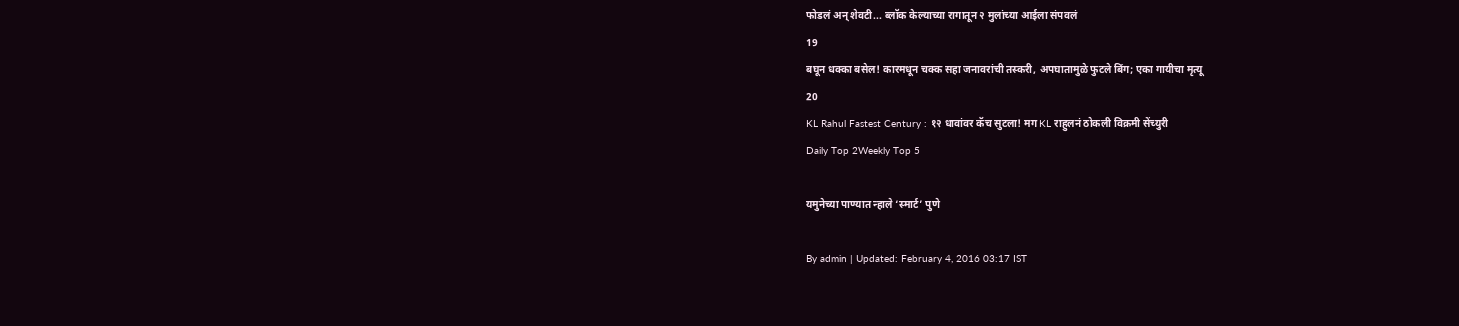फोडलं अन् शेवटी... ब्लॉक केल्याच्या रागातून २ मुलांच्या आईला संपवलं
19
बघून धक्का बसेल! कारमधून चक्क सहा जनावरांची तस्करी, अपघातामुळे फुटले बिंग; एका गायीचा मृत्यू
20
KL Rahul Fastest Century : १२ धावांवर कॅच सुटला! मग KL राहुलनं ठोकली विक्रमी सेंच्युरी
Daily Top 2Weekly Top 5

यमुनेच्या पाण्यात न्हाले ‘स्मार्ट’ पुणे

By admin | Updated: February 4, 2016 03:17 IST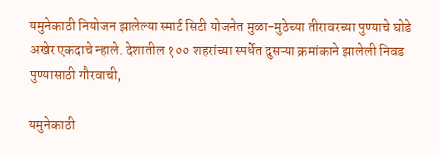यमुनेकाठी नियोजन झालेल्या स्मार्ट सिटी योजनेत मुळा-मुठेच्या तीरावरच्या पुण्याचे घोडे अखेर एकदाचे न्हाले. देशातील १०० शहरांच्या स्पर्धेत दुसऱ्या क्रमांकाने झालेली निवड पुण्यासाठी गौरवाची,

यमुनेकाठी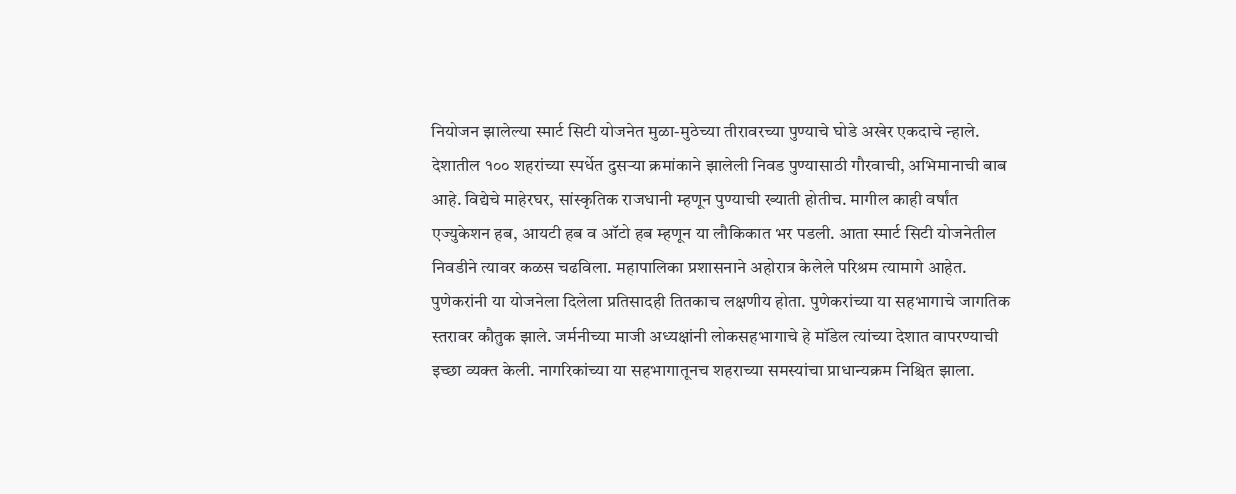नियोजन झालेल्या स्मार्ट सिटी योजनेत मुळा-मुठेच्या तीरावरच्या पुण्याचे घोडे अखेर एकदाचे न्हाले. देशातील १०० शहरांच्या स्पर्धेत दुसऱ्या क्रमांकाने झालेली निवड पुण्यासाठी गौरवाची, अभिमानाची बाब आहे. विद्येचे माहेरघर, सांस्कृतिक राजधानी म्हणून पुण्याची ख्याती होतीच. मागील काही वर्षांत एज्युकेशन हब, आयटी हब व ऑटो हब म्हणून या लौकिकात भर पडली. आता स्मार्ट सिटी योजनेतील निवडीने त्यावर कळस चढविला. महापालिका प्रशासनाने अहोरात्र केलेले परिश्रम त्यामागे आहेत. पुणेकरांनी या योजनेला दिलेला प्रतिसादही तितकाच लक्षणीय होता. पुणेकरांच्या या सहभागाचे जागतिक स्तरावर कौतुक झाले. जर्मनीच्या माजी अध्यक्षांनी लोकसहभागाचे हे मॉडेल त्यांच्या देशात वापरण्याची इच्छा व्यक्त केली. नागरिकांच्या या सहभागातूनच शहराच्या समस्यांचा प्राधान्यक्रम निश्चित झाला.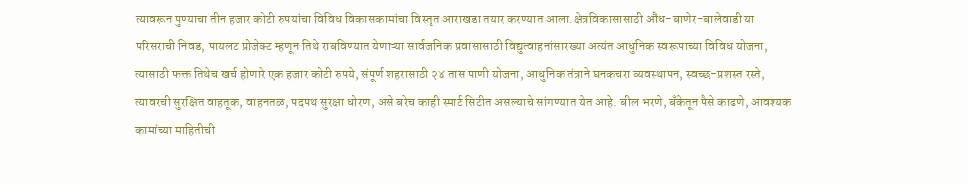त्यावरून पुण्याचा तीन हजार कोटी रुपयांचा विविध विकासकामांचा विस्तृत आराखडा तयार करण्यात आला.क्षेत्रविकासासाठी औंध-बाणेर-बालेवाडी या परिसराची निवड, पायलट प्रोजेक्ट म्हणून तिथे राबविण्यात येणाऱ्या सार्वजनिक प्रवासासाठी विद्युत्वाहनांसारख्या अत्यंत आधुनिक स्वरूपाच्या विविध योजना, त्यासाठी फक्त तिथेच खर्च होणारे एक हजार कोटी रुपये, संपूर्ण शहरासाठी २४ तास पाणी योजना, आधुनिक तंत्राने घनकचरा व्यवस्थापन, स्वच्छ-प्रशस्त रस्ते, त्यावरची सुरक्षित वाहतूक, वाहनतळ, पदपथ सुरक्षा धोरण, असे बरेच काही स्मार्ट सिटीत असल्याचे सांगण्यात येत आहे. बील भरणे, बँकेतून पैसे काढणे, आवश्यक कामांच्या माहितीची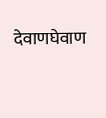देवाणघेवाण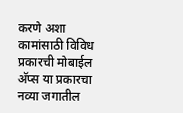करणे अशा कामांसाठी विविध प्रकारची मोबाईल अ‍ॅप्स या प्रकारचा नव्या जगातील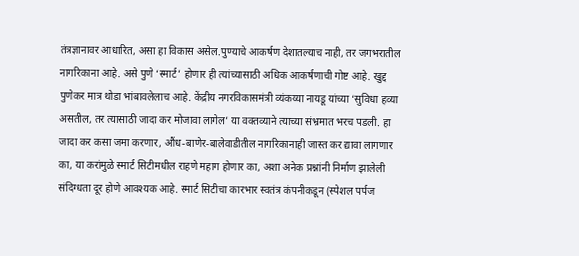तंत्रज्ञानावर आधारित, असा हा विकास असेल.पुण्याचे आकर्षण देशातल्याच नाही, तर जगभरातील नागरिकाना आहे. असे पुणे ‘स्मार्ट’ होणार ही त्यांच्यासाठी अधिक आकर्षणाची गोष्ट आहे. खुद्द पुणेकर मात्र थोडा भांबावलेलाच आहे. केंद्रीय नगरविकासमंत्री व्यंकय्या नायडू यांच्या ‘सुविधा हव्या असतील, तर त्यासाठी जादा कर मोजावा लागेल’ या वक्तव्याने त्याच्या संभ्रमात भरच पडली. हा जादा कर कसा जमा करणार, औंध-बाणेर-बालेवाडीतील नागरिकानाही जास्त कर द्यावा लागणार का, या करांमुळे स्मार्ट सिटीमधील राहणे महाग होणार का, अशा अनेक प्रश्नांनी निर्माण झालेली संदिग्धता दूर होणे आवश्यक आहे. स्मार्ट सिटीचा कारभार स्वतंत्र कंपनीकडून (स्पेशल पर्पज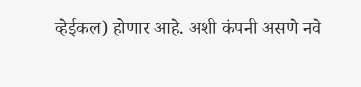व्हेईकल) होणार आहे. अशी कंपनी असणे नवे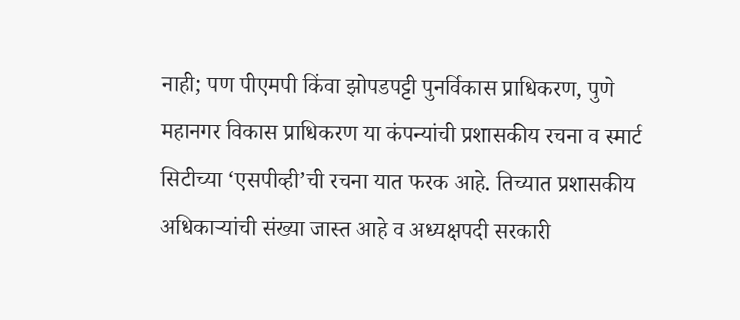नाही; पण पीएमपी किंवा झोपडपट्टी पुनर्विकास प्राधिकरण, पुणे महानगर विकास प्राधिकरण या कंपन्यांची प्रशासकीय रचना व स्मार्ट सिटीच्या ‘एसपीव्ही’ची रचना यात फरक आहे. तिच्यात प्रशासकीय अधिकाऱ्यांची संख्या जास्त आहे व अध्यक्षपदी सरकारी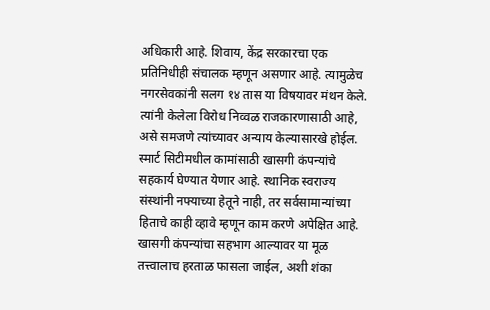अधिकारी आहे. शिवाय, केंद्र सरकारचा एक प्रतिनिधीही संचालक म्हणून असणार आहे. त्यामुळेच नगरसेवकांनी सलग १४ तास या विषयावर मंथन केले. त्यांनी केलेला विरोध निव्वळ राजकारणासाठी आहे, असे समजणे त्यांच्यावर अन्याय केल्यासारखे होईल. स्मार्ट सिटीमधील कामांसाठी खासगी कंपन्यांचे सहकार्य घेण्यात येणार आहे. स्थानिक स्वराज्य संस्थांनी नफ्याच्या हेतूने नाही, तर सर्वसामान्यांच्या हिताचे काही व्हावे म्हणून काम करणे अपेक्षित आहे. खासगी कंपन्यांचा सहभाग आल्यावर या मूळ तत्त्वालाच हरताळ फासला जाईल, अशी शंका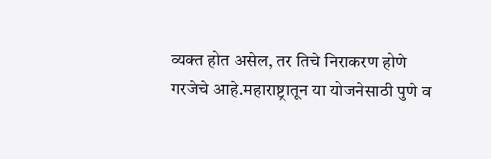व्यक्त होत असेल, तर तिचे निराकरण होणे गरजेचे आहे.महाराष्ट्रातून या योजनेसाठी पुणे व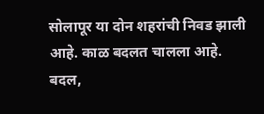सोलापूर या दोन शहरांची निवड झाली आहे. काळ बदलत चालला आहे. बदल,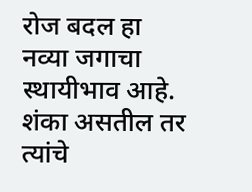रोज बदल हा नव्या जगाचा स्थायीभाव आहे. शंका असतील तर त्यांचे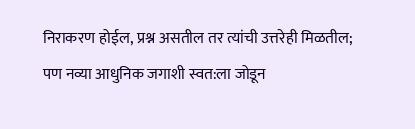निराकरण होईल, प्रश्न असतील तर त्यांची उत्तरेही मिळतील; पण नव्या आधुनिक जगाशी स्वत:ला जोडून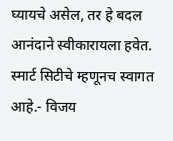घ्यायचे असेल, तर हे बदल आनंदाने स्वीकारायला हवेत. स्मार्ट सिटीचे म्हणूनच स्वागत आहे.- विजय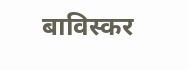बाविस्कर